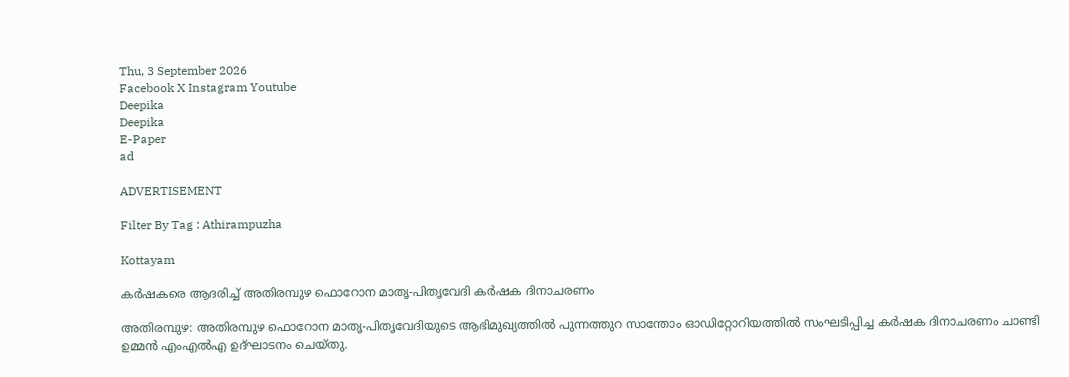Thu, 3 September 2026
Facebook X Instagram Youtube
Deepika
Deepika
E-Paper
ad

ADVERTISEMENT

Filter By Tag : Athirampuzha

Kottayam

കർഷകരെ ആദരിച്ച് അതിരമ്പുഴ ഫൊറോന മാതൃ-പിതൃവേദി കര്‍ഷക ദിനാചരണം

അതിരമ്പുഴ: അതിരമ്പുഴ ഫൊറോന മാതൃ-പിതൃവേദിയുടെ ആഭിമുഖ്യത്തില്‍ പുന്നത്തുറ സാന്തോം ഓഡിറ്റോറിയത്തില്‍ സംഘടിപ്പിച്ച കര്‍ഷക ദിനാചരണം ചാണ്ടി ഉമ്മന്‍ എംഎല്‍എ ഉദ്ഘാടനം ചെയ്തു.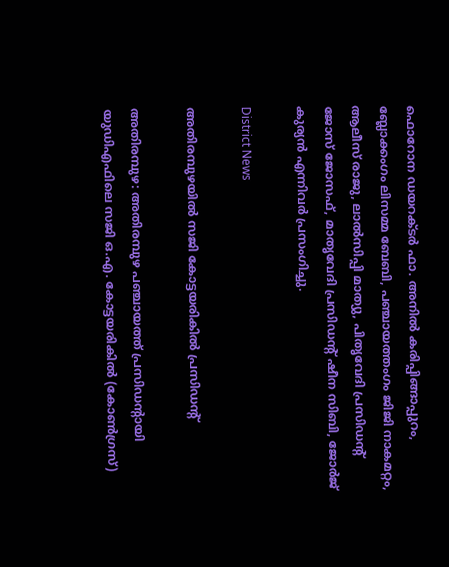ഫൊറോന ഡയറക്ടര്‍ ഫാ. അനില്‍ കരിപ്പിങ്ങാപ്പുറം, ബ്ലോക്കംഗം ലിസമ്മ ബേബി, പഞ്ചായത്തംഗം ജിജി നാകമറ്റം, ആലീസ് രാജു, ലാല്‍സിപ്പി മാത്യു, പിതൃവേദി പ്രസിഡന്‍റ് ജോസ് ജോസഫ്, മാതൃവേദി പ്രസിഡന്‍റ് ഷീന സിബി, ജോര്‍ജ് കുര്യന്‍ എന്നിവര്‍ പ്രസംഗിച്ചു.

District News

അതിരമ്പുഴയിൽ സജി കോട്ടയരികിൽ പ്രസിഡന്‍റ്

അതിരമ്പുഴ: അതിരമ്പുഴ പഞ്ചായത്ത് പ്രസിഡന്‍റായി യുഡിഎഫിലെ സജി ഒ.എ. കോട്ടയരികിൽ (കോൺഗ്രസ്)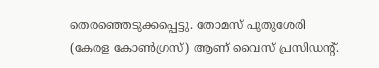തെരഞ്ഞെടുക്കപ്പെട്ടു. തോമസ് പുതുശേരി (കേരള കോൺഗ്രസ്) ആണ് വൈസ് പ്രസിഡന്‍റ്.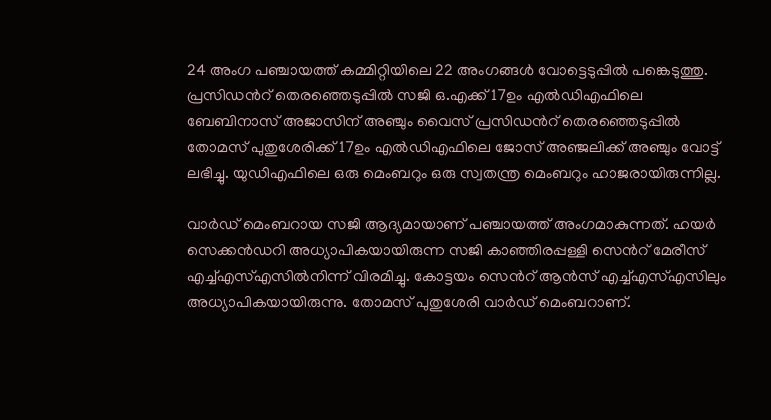24 അംഗ പഞ്ചായത്ത് കമ്മിറ്റിയിലെ 22 അംഗങ്ങൾ വോട്ടെടുപ്പിൽ പങ്കെടുത്തു. പ്രസിഡന്‍റ് തെരഞ്ഞെടുപ്പിൽ സജി ഒ.എക്ക് 17ഉം എൽഡിഎഫിലെ ബേബിനാസ് അജാസിന് അഞ്ചും വൈസ് പ്രസിഡന്‍റ് തെരഞ്ഞെടുപ്പിൽ തോമസ് പുതുശേരിക്ക് 17ഉം എൽഡിഎഫിലെ ജോസ് അഞ്ജലിക്ക് അഞ്ചും വോട്ട് ലഭിച്ചു. യുഡിഎഫിലെ ഒരു മെംബറും ഒരു സ്വതന്ത്ര മെംബറും ഹാജരായിരുന്നില്ല.

വാർഡ് മെംബറായ സജി ആദ്യമായാണ് പഞ്ചായത്ത് അംഗമാകുന്നത്. ഹയർ സെക്കൻഡറി അധ്യാപികയായിരുന്ന സജി കാഞ്ഞിരപ്പള്ളി സെന്‍റ് മേരീസ് എച്ച്എസ്എസിൽനിന്ന് വിരമിച്ചു. കോട്ടയം സെന്‍റ് ആൻസ് എച്ച്എസ്എസിലും അധ്യാപികയായിരുന്നു. തോമസ് പുതുശേരി വാർഡ് മെംബറാണ്.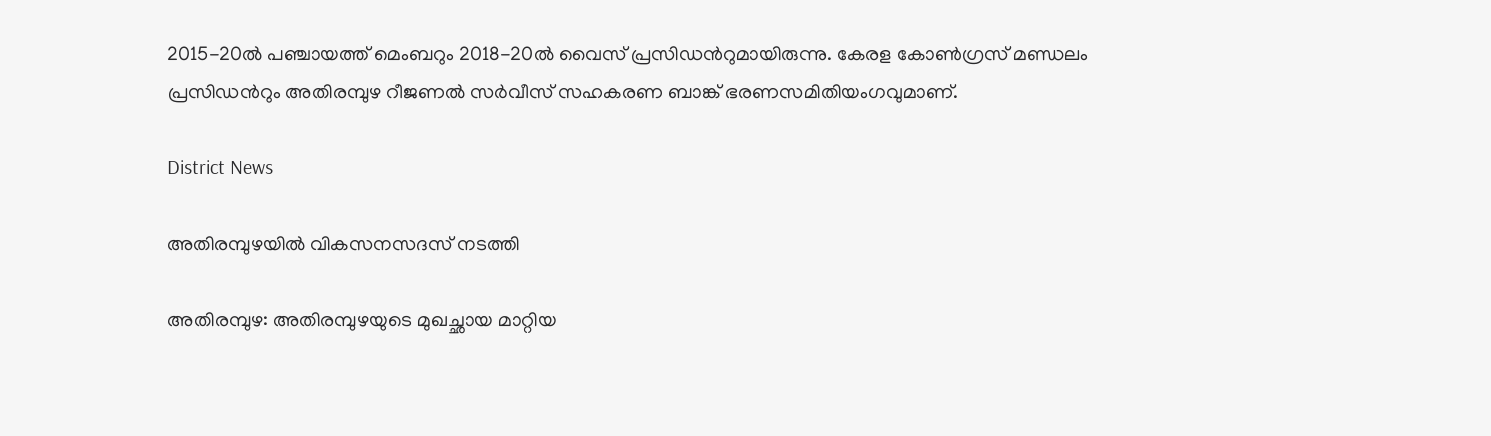2015-20ൽ പഞ്ചായത്ത് മെംബറും 2018-20ൽ വൈസ് പ്രസിഡന്‍റുമായിരുന്നു. കേരള കോൺഗ്രസ് മണ്ഡലം പ്രസിഡന്‍റും അതിരമ്പുഴ റീജണൽ സർവീസ് സഹകരണ ബാങ്ക് ഭരണസമിതിയംഗവുമാണ്.

District News

അതിരമ്പുഴയില്‍ വികസനസദസ് നടത്തി

അതിരമ്പുഴ: അതിരമ്പുഴയുടെ മുഖച്ഛായ മാറ്റിയ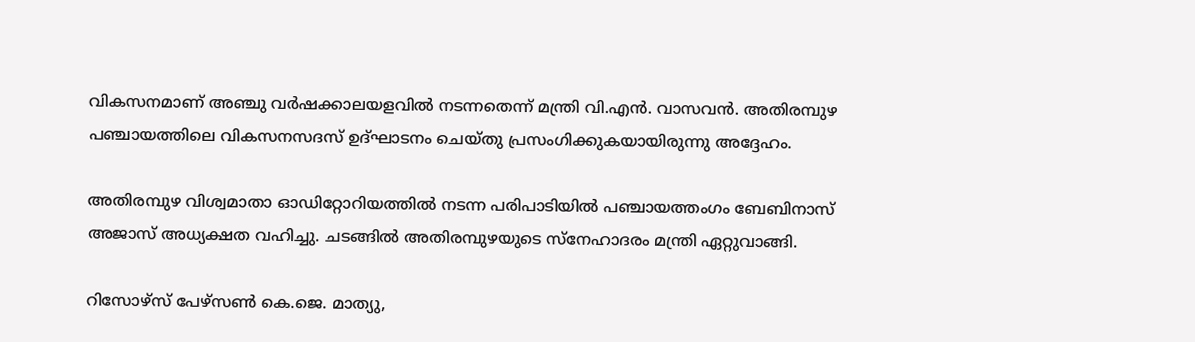വികസനമാണ് അഞ്ചു വര്‍ഷക്കാലയളവില്‍ നടന്നതെന്ന് മന്ത്രി വി.എന്‍. വാസവന്‍. അതിരമ്പുഴ പഞ്ചായത്തിലെ വികസനസദസ് ഉദ്ഘാടനം ചെയ്തു പ്രസംഗിക്കുകയായിരുന്നു അദ്ദേഹം.

അതിരമ്പുഴ വിശ്വമാതാ ഓഡിറ്റോറിയത്തില്‍ നടന്ന പരിപാടിയില്‍ പഞ്ചായത്തംഗം ബേബിനാസ് അജാസ് അധ്യക്ഷത വഹിച്ചു. ചടങ്ങില്‍ അതിരമ്പുഴയുടെ സ്‌നേഹാദരം മന്ത്രി ഏറ്റുവാങ്ങി.

റിസോഴ്‌സ് പേഴ്‌സണ്‍ കെ.ജെ. മാത്യു,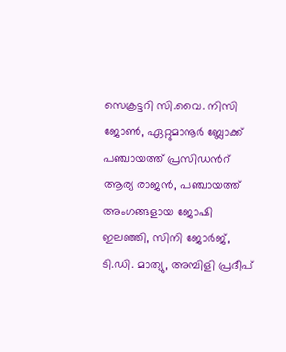സെക്രട്ടറി സി.വൈ. നിസി ജോണ്‍, ഏറ്റുമാനൂര്‍ ബ്ലോക്ക് പഞ്ചായത്ത് പ്രസിഡന്‍റ് ആര്യ രാജന്‍, പഞ്ചായത്ത് അംഗങ്ങളായ ജോഷി ഇലഞ്ഞി, സിനി ജോര്‍ജ്, ടി.ഡി. മാത്യു, അമ്പിളി പ്രദീപ്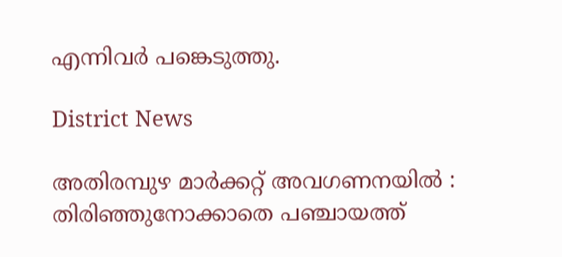എന്നിവര്‍ പങ്കെടുത്തു.

District News

അതിരമ്പുഴ മാർക്കറ്റ് അവഗണനയിൽ : തിരിഞ്ഞുനോക്കാതെ പഞ്ചായത്ത്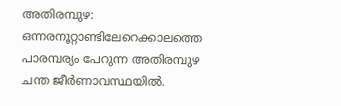അതിരമ്പുഴ: ഒന്നരനൂറ്റാണ്ടിലേറെക്കാലത്തെ പാരമ്പര്യം പേറുന്ന അതിരമ്പുഴ ചന്ത ജീർണാവസ്ഥയിൽ.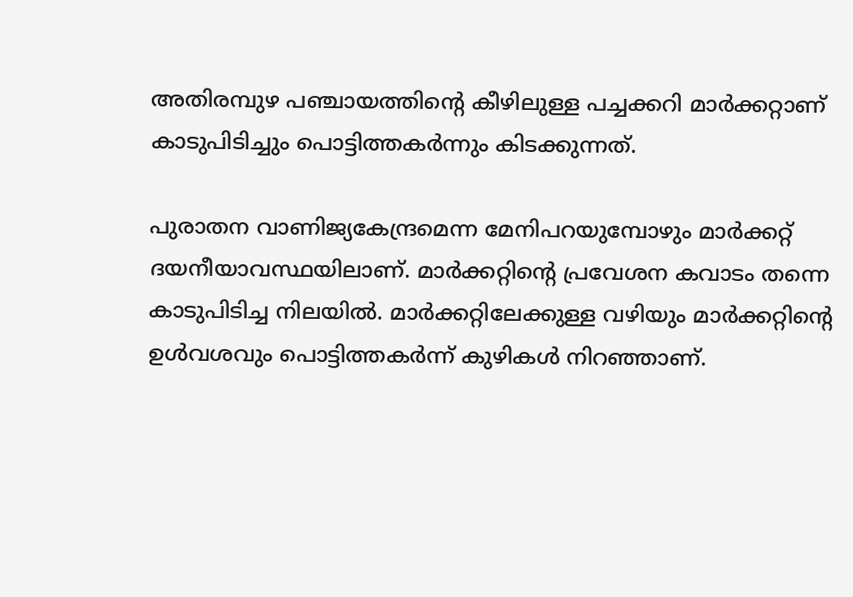അതിരമ്പുഴ പഞ്ചായത്തിന്‍റെ കീഴിലുള്ള പച്ചക്കറി മാർക്കറ്റാണ് കാടുപിടിച്ചും പൊട്ടിത്തകർന്നും കിടക്കുന്നത്.

പുരാതന വാണിജ്യകേന്ദ്രമെന്ന മേനിപറയുമ്പോഴും മാർക്കറ്റ് ദയനീയാവസ്ഥയിലാണ്. മാർക്കറ്റിന്‍റെ പ്രവേശന കവാടം തന്നെ കാടുപിടിച്ച നിലയിൽ. മാർക്കറ്റിലേക്കുള്ള വഴിയും മാർക്കറ്റിന്‍റെ ഉൾവശവും പൊട്ടിത്തകർന്ന് കുഴികൾ നിറഞ്ഞാണ്.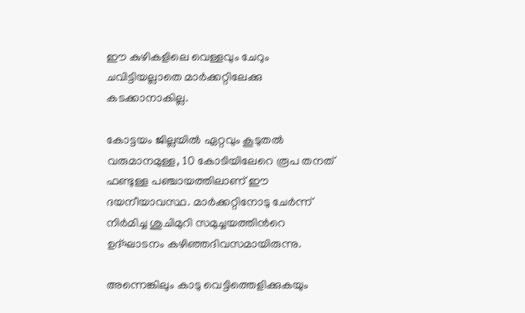ഈ കുഴികളിലെ വെള്ളവും ചേറും ചവിട്ടിയല്ലാതെ മാർക്കറ്റിലേക്കു കടക്കാനാകില്ല.

കോട്ടയം ജില്ലയിൽ ഏറ്റവും കൂടുതൽ വരുമാനമുള്ള, 10 കോടിയിലേറെ രൂപ തനത് ഫണ്ടുള്ള പഞ്ചായത്തിലാണ് ഈ ദയനീയാവസ്ഥ. മാർക്കറ്റിനോടു ചേർന്ന് നിർമിച്ച ശുചിമുറി സമുച്ചയത്തിന്‍റെ ഉദ്ഘാടനം കഴിഞ്ഞദിവസമായിരുന്നു.

അന്നെങ്കിലും കാടു വെട്ടിത്തെളിക്കുകയും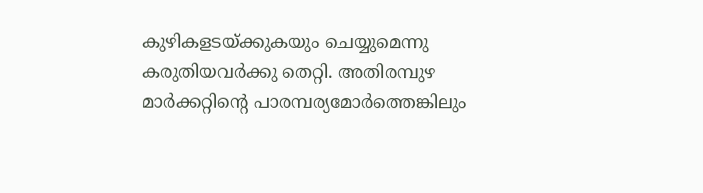കുഴികളടയ്ക്കുകയും ചെയ്യുമെന്നു കരുതിയവർക്കു തെറ്റി. അതിരമ്പുഴ മാർക്കറ്റിന്‍റെ പാരമ്പര്യമോർത്തെങ്കിലും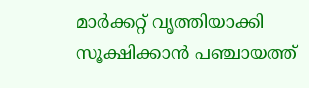മാർക്കറ്റ് വൃത്തിയാക്കി സൂക്ഷിക്കാൻ പഞ്ചായത്ത്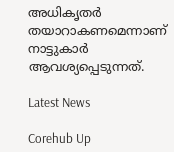അധികൃതർ തയാറാകണമെന്നാണ് നാട്ടുകാർ ആവശ്യപ്പെടുന്നത്.

Latest News

Corehub Up